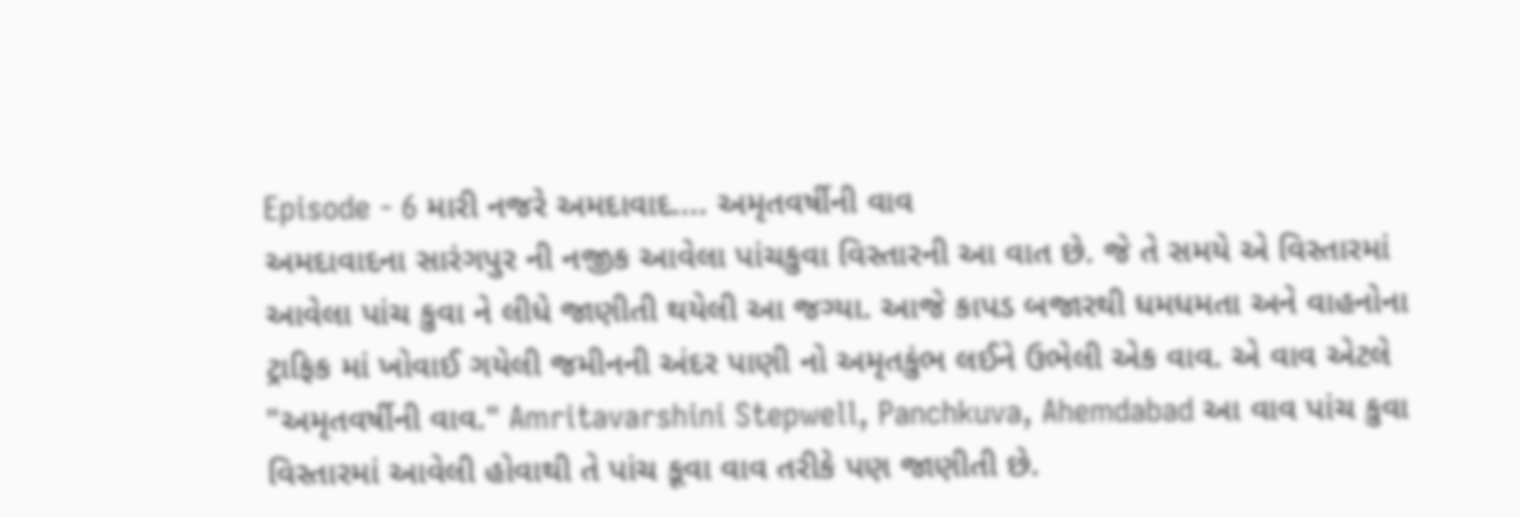Episode - 6 મારી નજરે અમદાવાદ.... અમૃતવર્ષીની વાવ
અમદાવાદના સારંગપુર ની નજીક આવેલા પાંચકુવા વિસ્તારની આ વાત છે. જે તે સમયે એ વિસ્તારમાં આવેલા પાંચ કુવા ને લીધે જાણીતી થયેલી આ જગ્યા. આજે કાપડ બજારથી ધમધમતા અને વાહનોના ટ્રાફિક માં ખોવાઈ ગયેલી જમીનની અંદર પાણી નો અમૃતકુંભ લઈને ઉભેલી એક વાવ. એ વાવ એટલે "અમૃતવર્ષીની વાવ." Amritavarshini Stepwell, Panchkuva, Ahemdabad આ વાવ પાંચ કુવા વિસ્તારમાં આવેલી હોવાથી તે પાંચ કૂવા વાવ તરીકે પણ જાણીતી છે.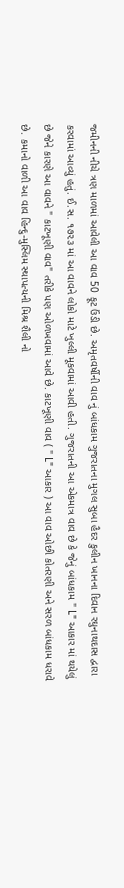જમીનની નીચે ત્રણ માળમાં આવેલી આ વાવ 50 ફૂટ ઉંડી છે. અમૃતવર્ષીની વાવ નું બાંધકામ ગુજરાતના મુગલ સુબા હૈદર કુલીન ખાનના દિવાન રઘુનાથદાસ દ્વારા કરવામાં આવ્યું હતું. ઈ.સ. ૧૭૨૩ માં આ વાવને લોકો માટે ખુલ્લી મૂકવામાં આવી હતી. ગુજરાતની આ એકમાત્ર વાવ છે કે જેનું બાંધકામ " L" આકાર માં થયેલું છે જેને કારણે આ વાવને " કાટખૂણી વાવ" તરીકે પણ ઓળખવામાં આવે છે. કાટખૂણી વાવ ( " L" આકાર ) આ વાવ ઓછી કોતરણી અને સરળ બાંધકામ ધરાવે છે. કમાનો વાળી આ વાવ હિન્દુ-મુસ્લિમ સ્થાપત્યની મિશ્ર શૈલી નો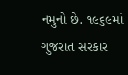નમુનો છે. ૧૯૬૯માં ગુજરાત સરકાર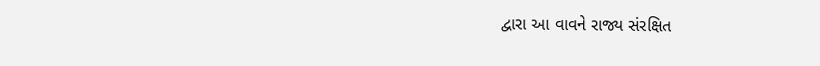દ્વારા આ વાવને રાજ્ય સંરક્ષિત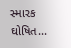સ્મારક ઘોષિત...